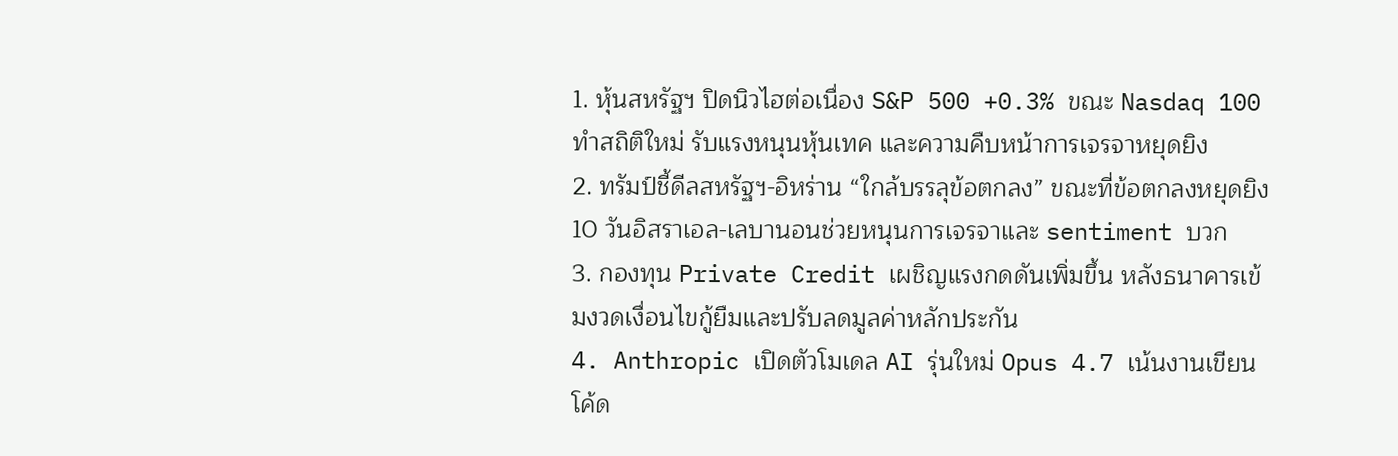1. หุ้นสหรัฐฯ ปิดนิวไฮต่อเนื่อง S&P 500 +0.3% ขณะ Nasdaq 100 ทำสถิติใหม่ รับแรงหนุนหุ้นเทค และความคืบหน้าการเจรจาหยุดยิง
2. ทรัมป์ชี้ดีลสหรัฐฯ-อิหร่าน “ใกล้บรรลุข้อตกลง” ขณะที่ข้อตกลงหยุดยิง 10 วันอิสราเอล-เลบานอนช่วยหนุนการเจรจาและ sentiment บวก
3. กองทุน Private Credit เผชิญแรงกดดันเพิ่มขึ้น หลังธนาคารเข้มงวดเงื่อนไขกู้ยืมและปรับลดมูลค่าหลักประกัน
4. Anthropic เปิดตัวโมเดล AI รุ่นใหม่ Opus 4.7 เน้นงานเขียนโค้ด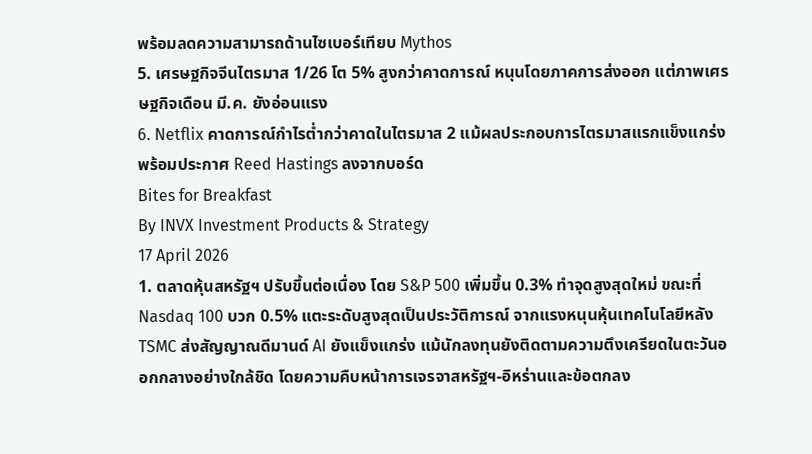พร้อมลดความสามารถด้านไซเบอร์เทียบ Mythos
5. เศรษฐกิจจีนไตรมาส 1/26 โต 5% สูงกว่าคาดการณ์ หนุนโดยภาคการส่งออก แต่ภาพเศรษฐกิจเดือน มี.ค. ยังอ่อนแรง
6. Netflix คาดการณ์กำไรต่ำกว่าคาดในไตรมาส 2 แม้ผลประกอบการไตรมาสแรกแข็งแกร่ง พร้อมประกาศ Reed Hastings ลงจากบอร์ด
Bites for Breakfast
By INVX Investment Products & Strategy
17 April 2026
1. ตลาดหุ้นสหรัฐฯ ปรับขึ้นต่อเนื่อง โดย S&P 500 เพิ่มขึ้น 0.3% ทำจุดสูงสุดใหม่ ขณะที่ Nasdaq 100 บวก 0.5% แตะระดับสูงสุดเป็นประวัติการณ์ จากแรงหนุนหุ้นเทคโนโลยีหลัง TSMC ส่งสัญญาณดีมานด์ AI ยังแข็งแกร่ง แม้นักลงทุนยังติดตามความตึงเครียดในตะวันออกกลางอย่างใกล้ชิด โดยความคืบหน้าการเจรจาสหรัฐฯ-อิหร่านและข้อตกลง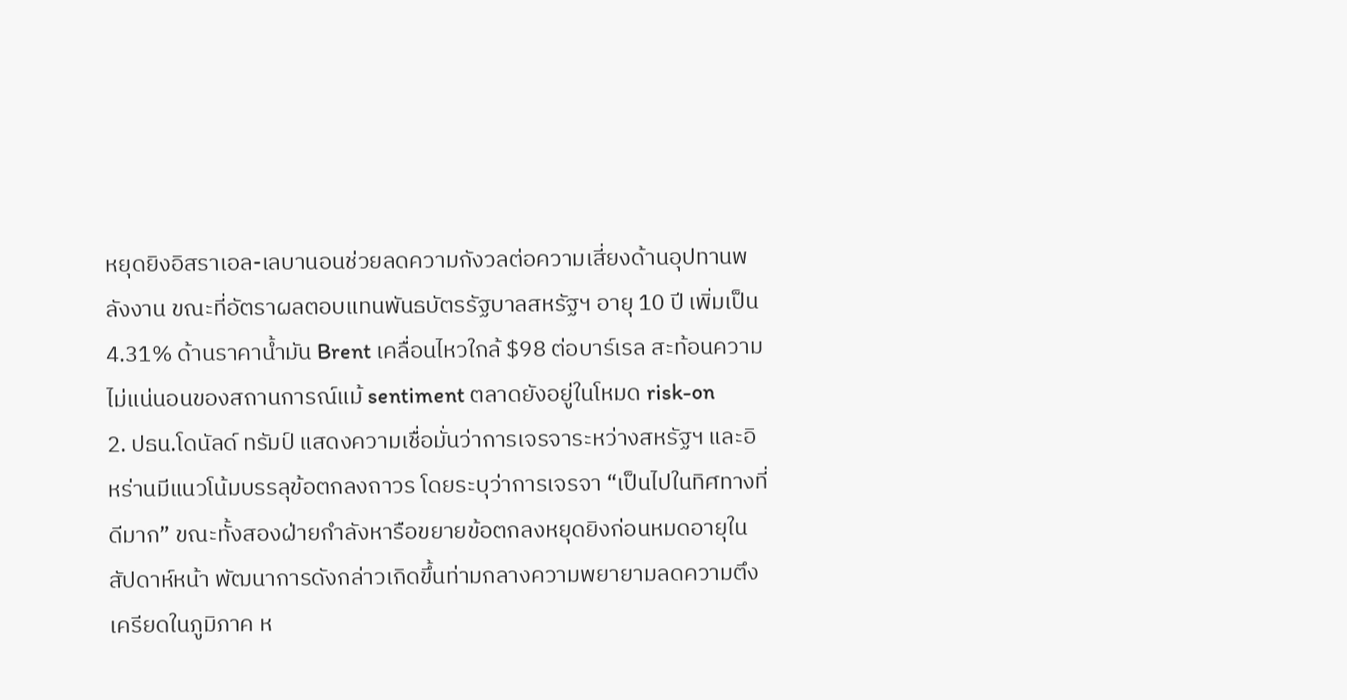หยุดยิงอิสราเอล-เลบานอนช่วยลดความกังวลต่อความเสี่ยงด้านอุปทานพลังงาน ขณะที่อัตราผลตอบแทนพันธบัตรรัฐบาลสหรัฐฯ อายุ 10 ปี เพิ่มเป็น 4.31% ด้านราคาน้ำมัน Brent เคลื่อนไหวใกล้ $98 ต่อบาร์เรล สะท้อนความไม่แน่นอนของสถานการณ์แม้ sentiment ตลาดยังอยู่ในโหมด risk-on
2. ปธน.โดนัลด์ ทรัมป์ แสดงความเชื่อมั่นว่าการเจรจาระหว่างสหรัฐฯ และอิหร่านมีแนวโน้มบรรลุข้อตกลงถาวร โดยระบุว่าการเจรจา “เป็นไปในทิศทางที่ดีมาก” ขณะทั้งสองฝ่ายกำลังหารือขยายข้อตกลงหยุดยิงก่อนหมดอายุในสัปดาห์หน้า พัฒนาการดังกล่าวเกิดขึ้นท่ามกลางความพยายามลดความตึงเครียดในภูมิภาค ห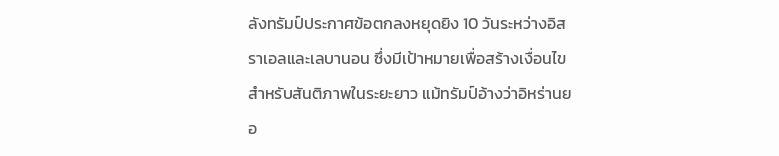ลังทรัมป์ประกาศข้อตกลงหยุดยิง 10 วันระหว่างอิสราเอลและเลบานอน ซึ่งมีเป้าหมายเพื่อสร้างเงื่อนไขสำหรับสันติภาพในระยะยาว แม้ทรัมป์อ้างว่าอิหร่านยอ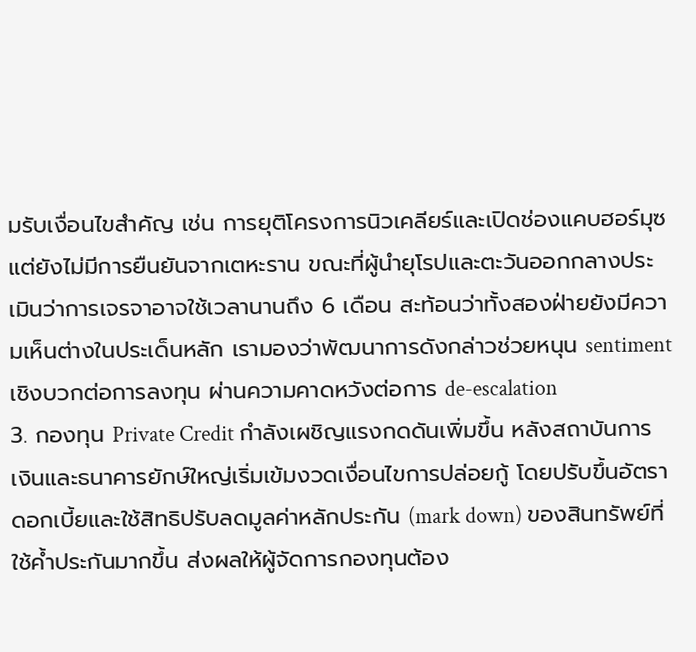มรับเงื่อนไขสำคัญ เช่น การยุติโครงการนิวเคลียร์และเปิดช่องแคบฮอร์มุซ แต่ยังไม่มีการยืนยันจากเตหะราน ขณะที่ผู้นำยุโรปและตะวันออกกลางประเมินว่าการเจรจาอาจใช้เวลานานถึง 6 เดือน สะท้อนว่าทั้งสองฝ่ายยังมีความเห็นต่างในประเด็นหลัก เรามองว่าพัฒนาการดังกล่าวช่วยหนุน sentiment เชิงบวกต่อการลงทุน ผ่านความคาดหวังต่อการ de-escalation
3. กองทุน Private Credit กำลังเผชิญแรงกดดันเพิ่มขึ้น หลังสถาบันการเงินและธนาคารยักษ์ใหญ่เริ่มเข้มงวดเงื่อนไขการปล่อยกู้ โดยปรับขึ้นอัตราดอกเบี้ยและใช้สิทธิปรับลดมูลค่าหลักประกัน (mark down) ของสินทรัพย์ที่ใช้ค้ำประกันมากขึ้น ส่งผลให้ผู้จัดการกองทุนต้อง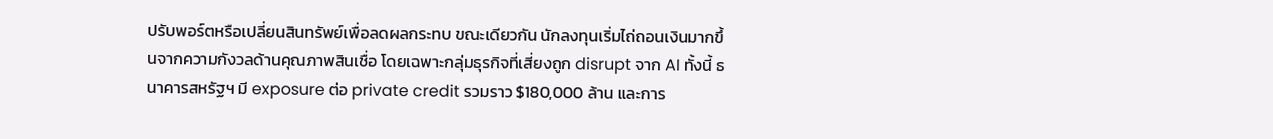ปรับพอร์ตหรือเปลี่ยนสินทรัพย์เพื่อลดผลกระทบ ขณะเดียวกัน นักลงทุนเริ่มไถ่ถอนเงินมากขึ้นจากความกังวลด้านคุณภาพสินเชื่อ โดยเฉพาะกลุ่มธุรกิจที่เสี่ยงถูก disrupt จาก AI ทั้งนี้ ธนาคารสหรัฐฯ มี exposure ต่อ private credit รวมราว $180,000 ล้าน และการ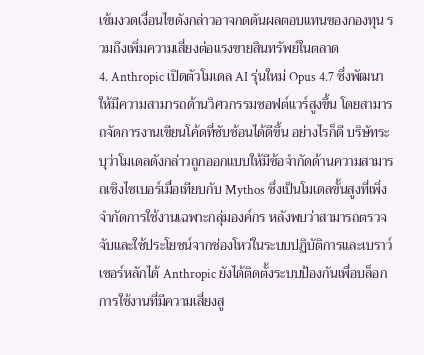เข้มงวดเงื่อนไขดังกล่าวอาจกดดันผลตอบแทนของกองทุน รวมถึงเพิ่มความเสี่ยงต่อแรงขายสินทรัพย์ในตลาด
4. Anthropic เปิดตัวโมเดล AI รุ่นใหม่ Opus 4.7 ซึ่งพัฒนาให้มีความสามารถด้านวิศวกรรมซอฟต์แวร์สูงขึ้น โดยสามารถจัดการงานเขียนโค้ดที่ซับซ้อนได้ดีขึ้น อย่างไรก็ดี บริษัทระบุว่าโมเดลดังกล่าวถูกออกแบบให้มีข้อจำกัดด้านความสามารถเชิงไซเบอร์เมื่อเทียบกับ Mythos ซึ่งเป็นโมเดลขั้นสูงที่เพิ่งจำกัดการใช้งานเฉพาะกลุ่มองค์กร หลังพบว่าสามารถตรวจจับและใช้ประโยชน์จากช่องโหว่ในระบบปฏิบัติการและเบราว์เซอร์หลักได้ Anthropic ยังได้ติดตั้งระบบป้องกันเพื่อบล็อกการใช้งานที่มีความเสี่ยงสู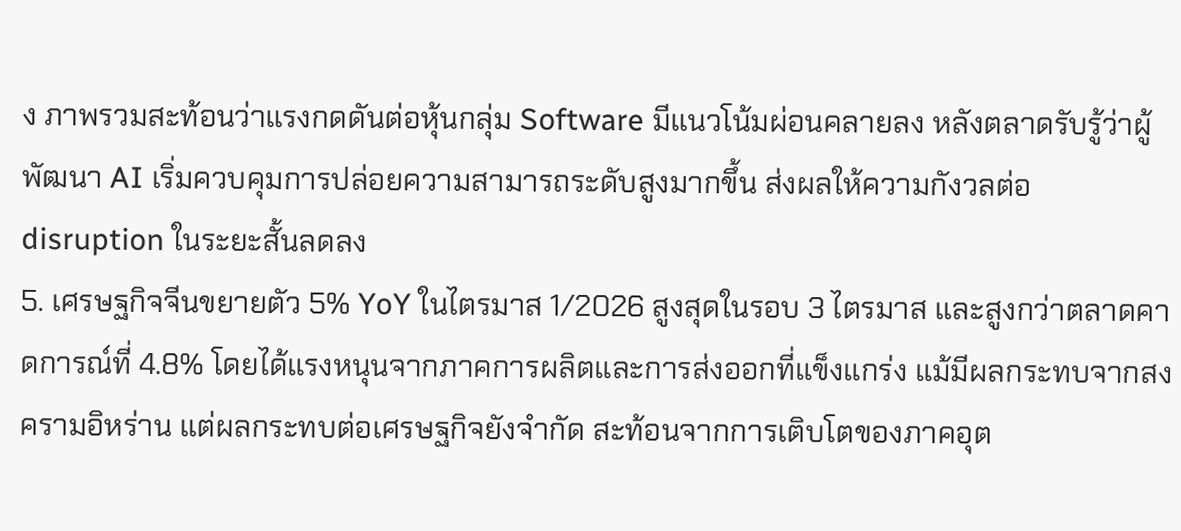ง ภาพรวมสะท้อนว่าแรงกดดันต่อหุ้นกลุ่ม Software มีแนวโน้มผ่อนคลายลง หลังตลาดรับรู้ว่าผู้พัฒนา AI เริ่มควบคุมการปล่อยความสามารถระดับสูงมากขึ้น ส่งผลให้ความกังวลต่อ disruption ในระยะสั้นลดลง
5. เศรษฐกิจจีนขยายตัว 5% YoY ในไตรมาส 1/2026 สูงสุดในรอบ 3 ไตรมาส และสูงกว่าตลาดคาดการณ์ที่ 4.8% โดยได้แรงหนุนจากภาคการผลิตและการส่งออกที่แข็งแกร่ง แม้มีผลกระทบจากสงครามอิหร่าน แต่ผลกระทบต่อเศรษฐกิจยังจำกัด สะท้อนจากการเติบโตของภาคอุต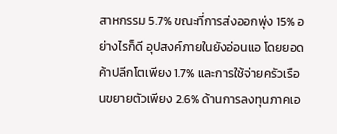สาหกรรม 5.7% ขณะที่การส่งออกพุ่ง 15% อย่างไรก็ดี อุปสงค์ภายในยังอ่อนแอ โดยยอดค้าปลีกโตเพียง 1.7% และการใช้จ่ายครัวเรือนขยายตัวเพียง 2.6% ด้านการลงทุนภาคเอ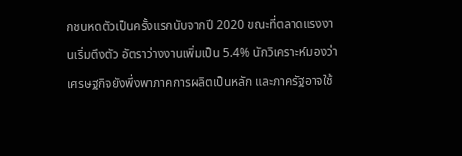กชนหดตัวเป็นครั้งแรกนับจากปี 2020 ขณะที่ตลาดแรงงานเริ่มตึงตัว อัตราว่างงานเพิ่มเป็น 5.4% นักวิเคราะห์มองว่าเศรษฐกิจยังพึ่งพาภาคการผลิตเป็นหลัก และภาครัฐอาจใช้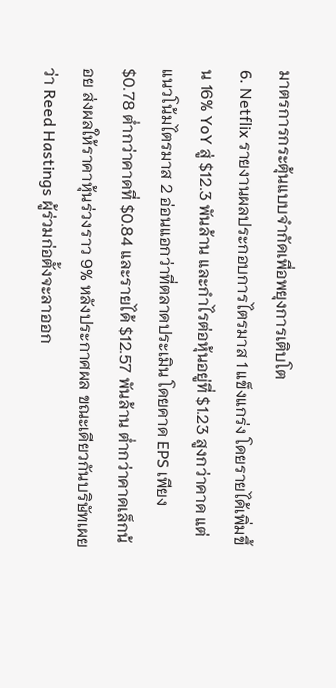มาตรการกระตุ้นแบบจำกัดเพื่อพยุงการเติบโต
6. Netflix รายงานผลประกอบการไตรมาส 1 แข็งแกร่ง โดยรายได้เพิ่มขึ้น 16% YoY สู่ $12.3 พันล้าน และกำไรต่อหุ้นอยู่ที่ $1.23 สูงกว่าคาด แต่แนวโน้มไตรมาส 2 อ่อนแอกว่าที่ตลาดประเมิน โดยคาด EPS เพียง $0.78 ต่ำกว่าคาดที่ $0.84 และรายได้ $12.57 พันล้าน ต่ำกว่าคาดเล็กน้อย ส่งผลให้ราคาหุ้นร่วงราว 9% หลังประกาศผล ขณะเดียวกันบริษัทเผยว่า Reed Hastings ผู้ร่วมก่อตั้งจะลาออก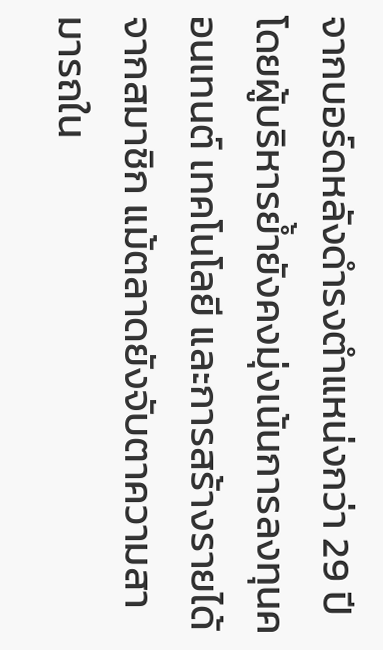จากบอร์ดหลังดำรงตำแหน่งกว่า 29 ปี โดยผู้บริหารย้ำยังคงมุ่งเน้นการลงทุนคอนเทนต์ เทคโนโลยี และการสร้างรายได้จากสมาชิก แม้ตลาดยังจับตาความสามารถใน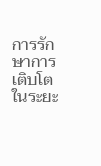การรักษาการเติบโตในระยะ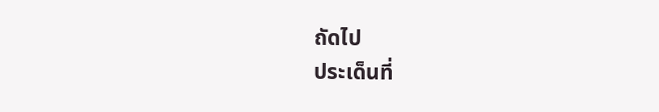ถัดไป
ประเด็นที่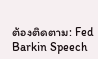ต้องติดตาม: Fed Barkin Speech